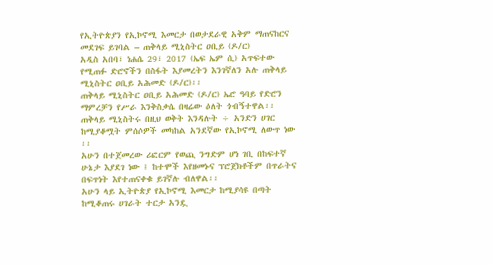የኢትዮጵያን የኢኮኖሚ እመርታ በወታደራዊ አቅም ማጠናከርና መደገፍ ይገባል – ጠቅላይ ሚኒስትር ዐቢይ (ዶ/ር)
አዲስ አበባ፣ ነሐሴ 29፣ 2017 (ኤፍ ኤም ሲ) አጥፍተው የሚጠፉ ድሮኖችን በስፋት እያመረትን እንገኛለን አሉ ጠቅላይ ሚኒስትር ዐቢይ አሕመድ (ዶ/ር)፡፡
ጠቅላይ ሚኒስትር ዐቢይ አሕመድ (ዶ/ር) ኤሮ ዓባይ የድሮን ማምረቻን የሥራ እንቅስቃሴ በዛሬው ዕለት ጎብኝተዋል፡፡
ጠቅላይ ሚኒስትሩ በዚህ ወቅት እንዳሉት ÷ አንድን ሀገር ከሚያቆሟት ምሰሶዎች መካከል አንደኛው የኢኮኖሚ ለውጥ ነው ፡፡
አሁን በተጀመረው ሪፎርም የወጪ ንግድም ሆነ ገቢ በከፍተኛ ሁኔታ እያደገ ነው ፤ ከተሞች እየዘመኑና ፕሮጀክቶችም በጥራትና በፍጥነት እየተጠናቀቁ ይገኛሉ ብለዋል፡፡
አሁን ላይ ኢትዮጵያ የኢኮኖሚ እመርታ ከሚያሳዩ በጣት ከሚቆጠሩ ሀገራት ተርታ አንዷ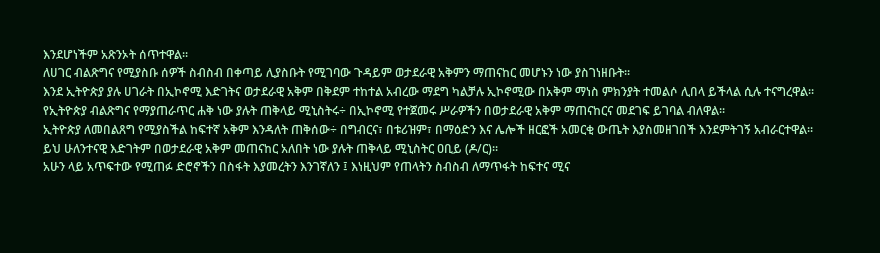እንደሆነችም አጽንኦት ሰጥተዋል፡፡
ለሀገር ብልጽግና የሚያስቡ ሰዎች ስብስብ በቀጣይ ሊያስቡት የሚገባው ጉዳይም ወታደራዊ አቅምን ማጠናከር መሆኑን ነው ያስገነዘቡት፡፡
እንደ ኢትዮጵያ ያሉ ሀገራት በኢኮኖሚ እድገትና ወታደራዊ አቅም በቅደም ተከተል አብረው ማደግ ካልቻሉ ኢኮኖሚው በአቅም ማነስ ምክንያት ተመልሶ ሊበላ ይችላል ሲሉ ተናግረዋል፡፡
የኢትዮጵያ ብልጽግና የማያጠራጥር ሐቅ ነው ያሉት ጠቅላይ ሚኒስትሩ÷ በኢኮኖሚ የተጀመሩ ሥራዎችን በወታደራዊ አቅም ማጠናከርና መደገፍ ይገባል ብለዋል፡፡
ኢትዮጵያ ለመበልጸግ የሚያስችል ከፍተኛ አቅም እንዳለት ጠቅሰው÷ በግብርና፣ በቱሪዝም፣ በማዕድን እና ሌሎች ዘርፎች አመርቂ ውጤት እያስመዘገበች እንደምትገኝ አብራርተዋል፡፡
ይህ ሁለንተናዊ እድገትም በወታደራዊ አቅም መጠናከር አለበት ነው ያሉት ጠቅላይ ሚኒስትር ዐቢይ (ዶ/ር)፡፡
አሁን ላይ አጥፍተው የሚጠፉ ድሮኖችን በስፋት እያመረትን እንገኛለን ፤ እነዚህም የጠላትን ስብስብ ለማጥፋት ከፍተና ሚና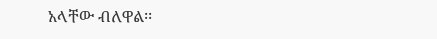አላቸው ብለዋል፡፡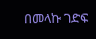በመላኩ ገድፍ